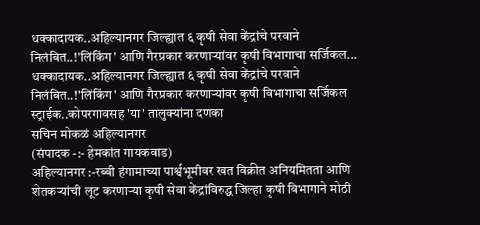धक्कादायक..अहिल्यानगर जिल्ह्यात ६ कृषी सेवा केंद्रांचे परवाने निलंबित..!'लिंकिंग' आणि गैरप्रकार करणाऱ्यांवर कृषी विभागाचा सर्जिकल...
धक्कादायक..अहिल्यानगर जिल्ह्यात ६ कृषी सेवा केंद्रांचे परवाने निलंबित..!'लिंकिंग' आणि गैरप्रकार करणाऱ्यांवर कृषी विभागाचा सर्जिकल स्ट्राईक..कोपरगावसह 'या' तालुक्यांना दणका
सचिन मोकळं अहिल्यानगर
(संपादक -:- हेमकांत गायकवाड)
अहिल्यानगर :-रब्बी हंगामाच्या पार्श्वभूमीवर खत विक्रीत अनियमितता आणि शेतकऱ्यांची लूट करणाऱ्या कृषी सेवा केंद्रांविरुद्ध जिल्हा कृषी विभागाने मोठी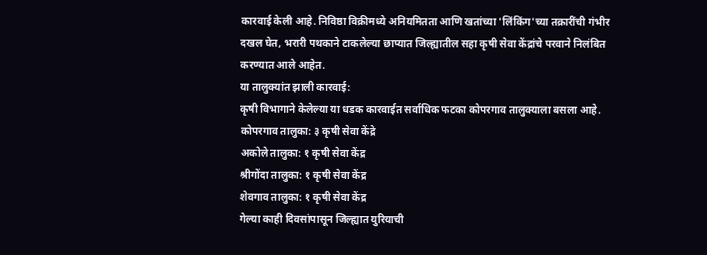कारवाई केली आहे. निविष्ठा विक्रीमध्ये अनियमितता आणि खतांच्या 'लिंकिंग'च्या तक्रारींची गंभीर दखल घेत, भरारी पथकाने टाकलेल्या छाप्यात जिल्ह्यातील सहा कृषी सेवा केंद्रांचे परवाने निलंबित करण्यात आले आहेत.
या तालुक्यांत झाली कारवाई:
कृषी विभागाने केलेल्या या धडक कारवाईत सर्वाधिक फटका कोपरगाव तालुक्याला बसला आहे.
कोपरगाव तालुका: ३ कृषी सेवा केंद्रे
अकोले तालुका: १ कृषी सेवा केंद्र
श्रीगोंदा तालुका: १ कृषी सेवा केंद्र
शेवगाव तालुका: १ कृषी सेवा केंद्र
गेल्या काही दिवसांपासून जिल्ह्यात युरियाची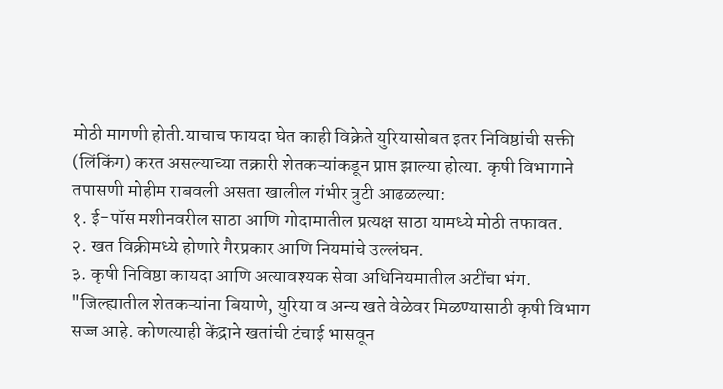मोठी मागणी होती.याचाच फायदा घेत काही विक्रेते युरियासोबत इतर निविष्ठांची सक्ती (लिंकिंग) करत असल्याच्या तक्रारी शेतकऱ्यांकडून प्राप्त झाल्या होत्या. कृषी विभागाने तपासणी मोहीम राबवली असता खालील गंभीर त्रुटी आढळल्या:
१. ई-पॉस मशीनवरील साठा आणि गोदामातील प्रत्यक्ष साठा यामध्ये मोठी तफावत.
२. खत विक्रीमध्ये होणारे गैरप्रकार आणि नियमांचे उल्लंघन.
३. कृषी निविष्ठा कायदा आणि अत्यावश्यक सेवा अधिनियमातील अटींचा भंग.
"जिल्ह्यातील शेतकऱ्यांना बियाणे, युरिया व अन्य खते वेळेवर मिळण्यासाठी कृषी विभाग सज्ज आहे. कोणत्याही केंद्राने खतांची टंचाई भासवून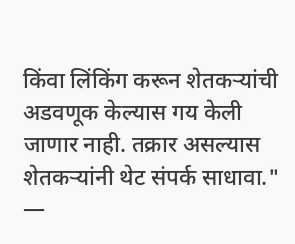किंवा लिंकिंग करून शेतकऱ्यांची अडवणूक केल्यास गय केली जाणार नाही. तक्रार असल्यास शेतकऱ्यांनी थेट संपर्क साधावा."
—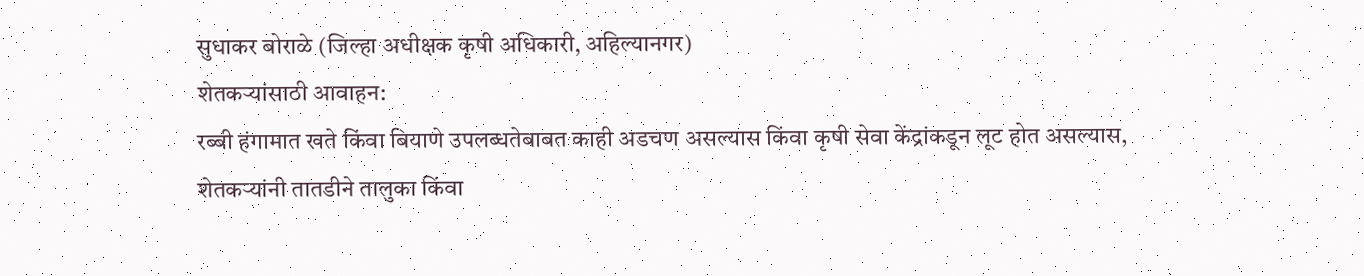सुधाकर बोराळे (जिल्हा अधीक्षक कृषी अधिकारी, अहिल्यानगर)
शेतकऱ्यांसाठी आवाहन:
रब्बी हंगामात खते किंवा बियाणे उपलब्धतेबाबत काही अडचण असल्यास किंवा कृषी सेवा केंद्रांकडून लूट होत असल्यास, शेतकऱ्यांनी तातडीने तालुका किंवा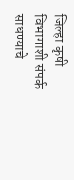जिल्हा कृषी विभागाशी संपर्क साधण्याचे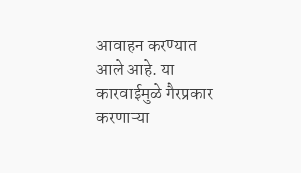आवाहन करण्यात आले आहे. या कारवाईमुळे गैरप्रकार करणाऱ्या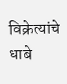विक्रेत्यांचे धाबे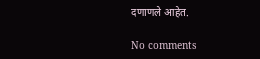दणाणले आहेत.

No comments